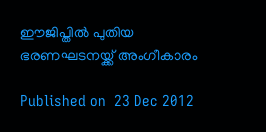ഈജിപ്തില്‍ പുതിയ ഭരണഘടനയ്ക്ക് അംഗീകാരം

Published on  23 Dec 2012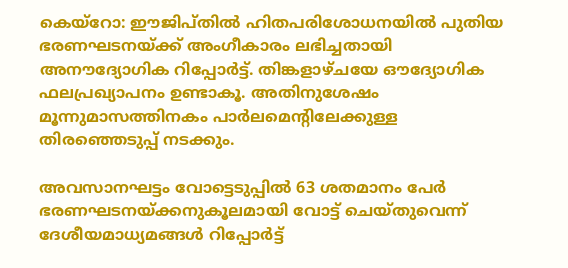കെയ്‌റോ: ഈജിപ്തില്‍ ഹിതപരിശോധനയില്‍ പുതിയ ഭരണഘടനയ്ക്ക് അംഗീകാരം ലഭിച്ചതായി അനൗദ്യോഗിക റിപ്പോര്‍ട്ട്. തിങ്കളാഴ്ചയേ ഔദ്യോഗിക ഫലപ്രഖ്യാപനം ഉണ്ടാകൂ. അതിനുശേഷം മൂന്നുമാസത്തിനകം പാര്‍ലമെന്റിലേക്കുള്ള തിരഞ്ഞെടുപ്പ് നടക്കും.

അവസാനഘട്ടം വോട്ടെടുപ്പില്‍ 63 ശതമാനം പേര്‍ ഭരണഘടനയ്ക്കനുകൂലമായി വോട്ട് ചെയ്തുവെന്ന് ദേശീയമാധ്യമങ്ങള്‍ റിപ്പോര്‍ട്ട്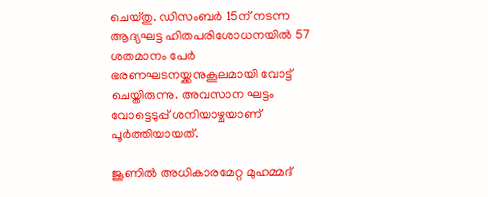ചെയ്തു. ഡിസംബര്‍ 15ന് നടന്ന ആദ്യഘട്ട ഹിതപരിശോധനയില്‍ 57 ശതമാനം പേര്‍ ഭരണഘടനയ്ക്കനുകൂലമായി വോട്ട് ചെയ്തിരുന്നു. അവസാന ഘട്ടം വോട്ടെടുപ്പ് ശനിയാഴ്ചയാണ് പൂര്‍ത്തിയായത്.

ജൂണില്‍ അധികാരമേറ്റ മുഹമ്മദ്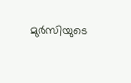മുര്‍സിയുടെ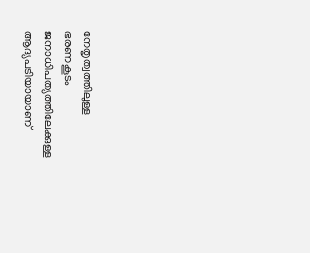നേതൃത്വത്തിലുള്ള ഭരണകൂടം ജനാധിപത്യത്തിലേക്കുള്ള ആദ്യപടിയായാണ്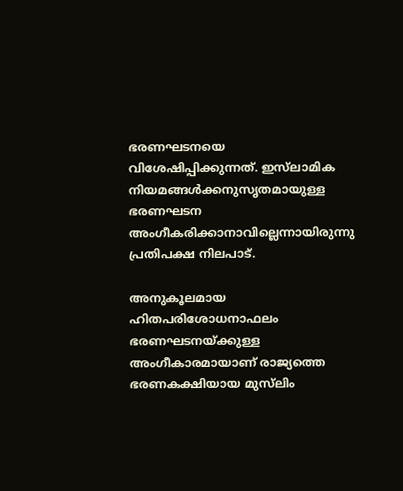ഭരണഘടനയെ വിശേഷിപ്പിക്കുന്നത്. ഇസ്‌ലാമിക നിയമങ്ങള്‍ക്കനുസൃതമായുള്ള ഭരണഘടന അംഗീകരിക്കാനാവില്ലെന്നായിരുന്നു പ്രതിപക്ഷ നിലപാട്.

അനുകൂലമായ ഹിതപരിശോധനാഫലം ഭരണഘടനയ്ക്കുള്ള അംഗീകാരമായാണ് രാജ്യത്തെ ഭരണകക്ഷിയായ മുസ്‌ലിം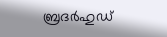ബ്രദര്‍ഹുഡ്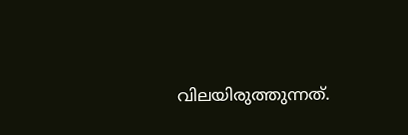വിലയിരുത്തുന്നത്.